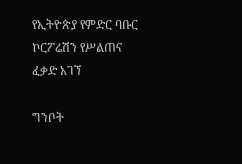የኢትዮጵያ የምድር ባቡር ኮርፖሬሽን የሥልጠና ፈቃድ አገኘ

ግንቦት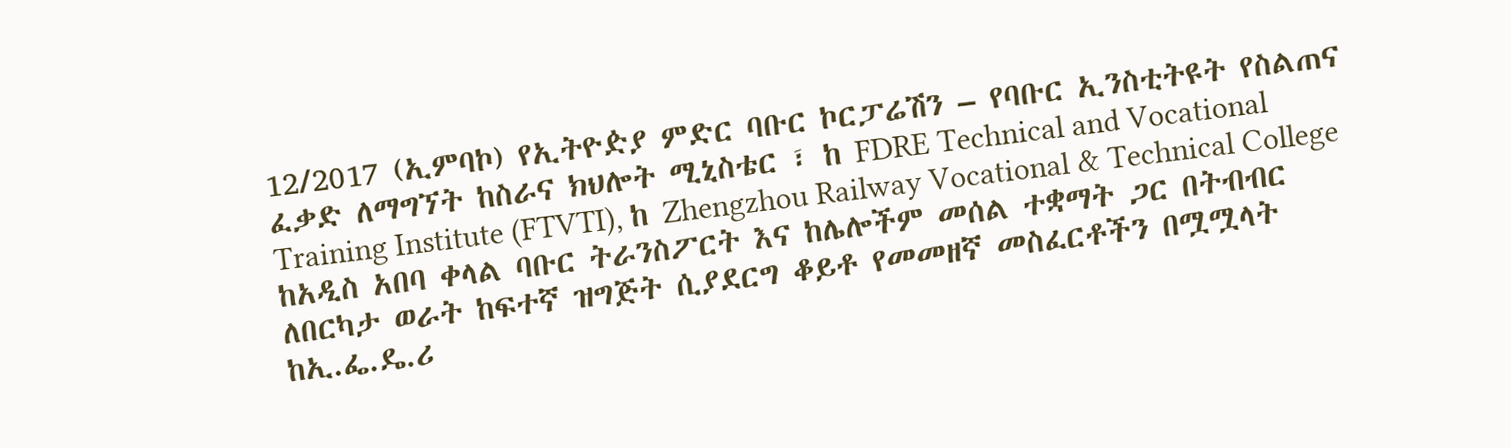12/2017 (ኢምባኮ) የኢትዮዽያ ምድር ባቡር ኮርፓሬሽን – የባቡር ኢንስቲትዩት የስልጠና ፈቃድ ለማግኘት ከስራና ክህሎት ሚኒስቴር ፣ ከ FDRE Technical and Vocational Training Institute (FTVTI), ከ Zhengzhou Railway Vocational & Technical College ከአዲስ አበባ ቀላል ባቡር ትራንስፖርት እና ከሌሎችም መሰል ተቋማት ጋር በትብብር ለበርካታ ወራት ከፍተኛ ዝግጅት ሲያደርግ ቆይቶ የመመዘኛ መስፈርቶችን በሟሟላት ከኢ.ፌ.ዴ.ሪ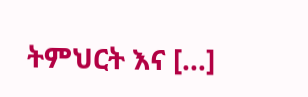ትምህርት እና […]